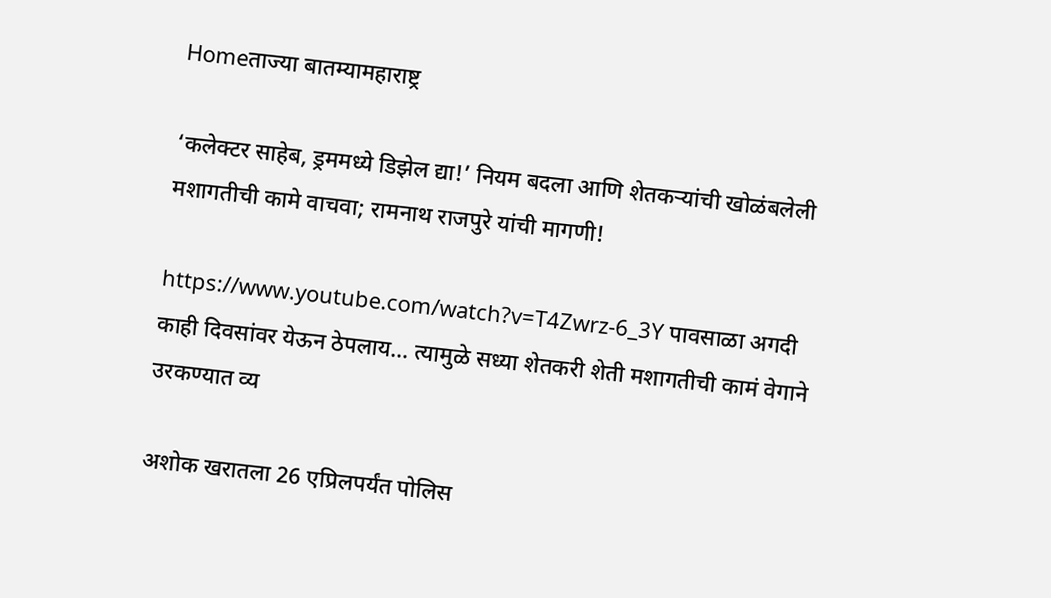Homeताज्या बातम्यामहाराष्ट्र

‘कलेक्टर साहेब, ड्रममध्ये डिझेल द्या!’ नियम बदला आणि शेतकऱ्यांची खोळंबलेली मशागतीची कामे वाचवा; रामनाथ राजपुरे यांची मागणी!

https://www.youtube.com/watch?v=T4Zwrz-6_3Y पावसाळा अगदी काही दिवसांवर येऊन ठेपलाय… त्यामुळे सध्या शेतकरी शेती मशागतीची कामं वेगाने उरकण्यात व्य

अशोक खरातला 26 एप्रिलपर्यंत पोलिस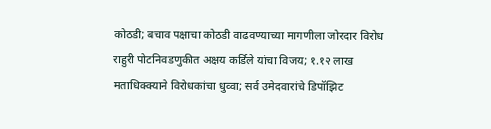कोठडी; बचाव पक्षाचा कोठडी वाढवण्याच्या मागणीला जोरदार विरोध
राहुरी पोटनिवडणुकीत अक्षय कर्डिले यांचा विजय; १.१२ लाख मताधिक्क्याने विरोधकांचा धुव्वा; सर्व उमेदवारांचे डिपॉझिट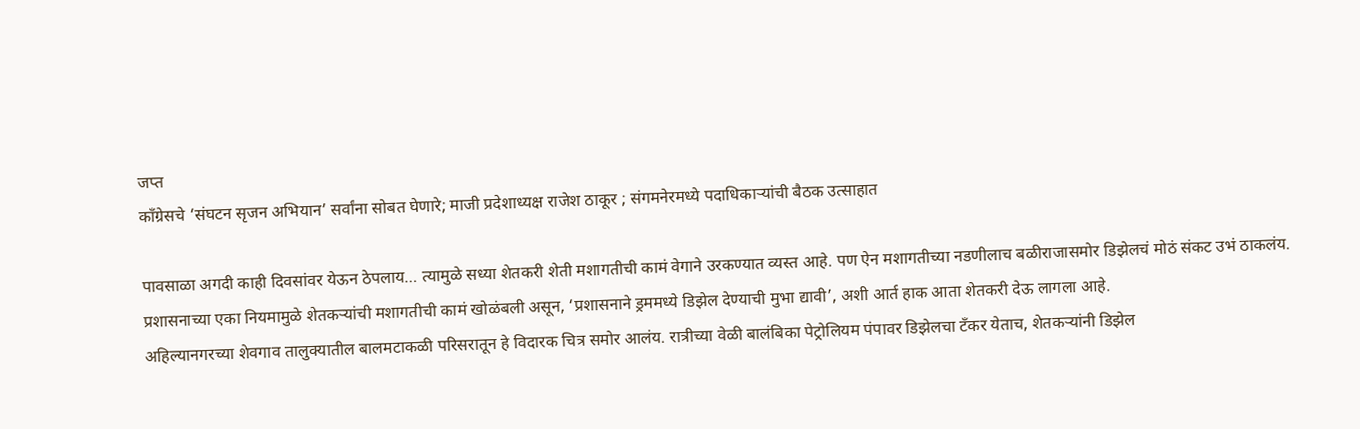जप्त
काँग्रेसचे ‘संघटन सृजन अभियान’ सर्वांना सोबत घेणारे; माजी प्रदेशाध्यक्ष राजेश ठाकूर ; संगमनेरमध्ये पदाधिकाऱ्यांची बैठक उत्साहात

पावसाळा अगदी काही दिवसांवर येऊन ठेपलाय… त्यामुळे सध्या शेतकरी शेती मशागतीची कामं वेगाने उरकण्यात व्यस्त आहे. पण ऐन मशागतीच्या नडणीलाच बळीराजासमोर डिझेलचं मोठं संकट उभं ठाकलंय. प्रशासनाच्या एका नियमामुळे शेतकऱ्यांची मशागतीची कामं खोळंबली असून, ‘प्रशासनाने ड्रममध्ये डिझेल देण्याची मुभा द्यावी’, अशी आर्त हाक आता शेतकरी देऊ लागला आहे.
अहिल्यानगरच्या शेवगाव तालुक्यातील बालमटाकळी परिसरातून हे विदारक चित्र समोर आलंय. रात्रीच्या वेळी बालंबिका पेट्रोलियम पंपावर डिझेलचा टँकर येताच, शेतकऱ्यांनी डिझेल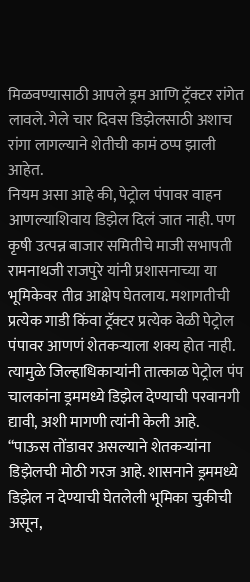मिळवण्यासाठी आपले ड्रम आणि ट्रॅक्टर रांगेत लावले. गेले चार दिवस डिझेलसाठी अशाच रांगा लागल्याने शेतीची कामं ठप्प झाली आहेत.
नियम असा आहे की, पेट्रोल पंपावर वाहन आणल्याशिवाय डिझेल दिलं जात नाही. पण कृषी उत्पन्न बाजार समितीचे माजी सभापती रामनाथजी राजपुरे यांनी प्रशासनाच्या या भूमिकेवर तीव्र आक्षेप घेतलाय. मशागतीची प्रत्येक गाडी किंवा ट्रॅक्टर प्रत्येक वेळी पेट्रोल पंपावर आणणं शेतकऱ्याला शक्य होत नाही. त्यामुळे जिल्हाधिकाऱ्यांनी तात्काळ पेट्रोल पंप चालकांना ड्रममध्ये डिझेल देण्याची परवानगी द्यावी, अशी मागणी त्यांनी केली आहे.
“पाऊस तोंडावर असल्याने शेतकऱ्यांना डिझेलची मोठी गरज आहे. शासनाने ड्रममध्ये डिझेल न देण्याची घेतलेली भूमिका चुकीची असून,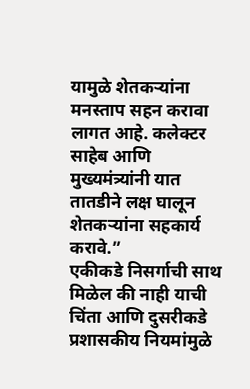यामुळे शेतकऱ्यांना मनस्ताप सहन करावा लागत आहे. कलेक्टर साहेब आणि मुख्यमंत्र्यांनी यात तातडीने लक्ष घालून शेतकऱ्यांना सहकार्य करावे.”
एकीकडे निसर्गाची साथ मिळेल की नाही याची चिंता आणि दुसरीकडे प्रशासकीय नियमांमुळे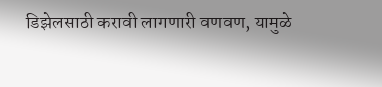डिझेलसाठी करावी लागणारी वणवण, यामुळे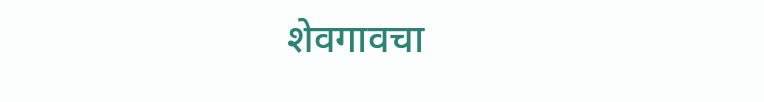शेवगावचा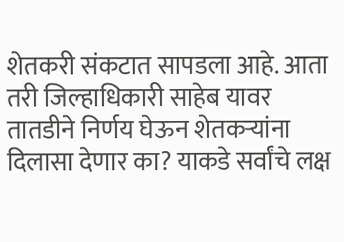शेतकरी संकटात सापडला आहे. आता तरी जिल्हाधिकारी साहेब यावर तातडीने निर्णय घेऊन शेतकऱ्यांना दिलासा देणार का? याकडे सर्वांचे लक्ष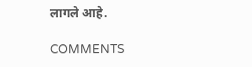लागले आहे.

COMMENTS